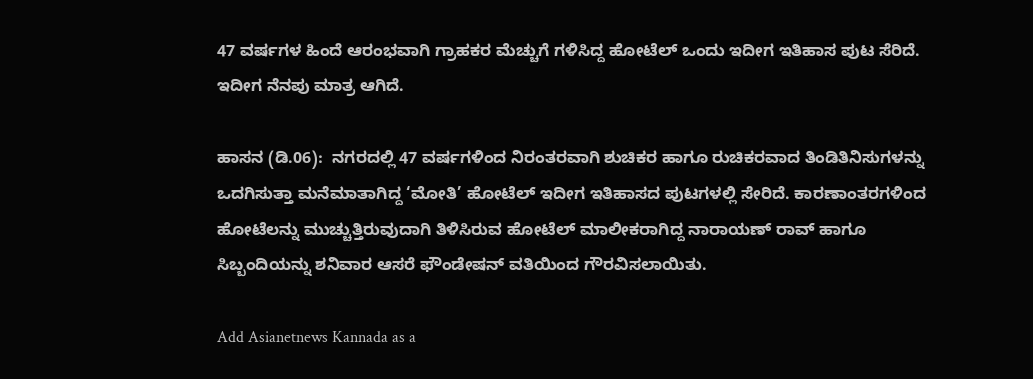47 ವರ್ಷಗಳ ಹಿಂದೆ ಆರಂಭವಾಗಿ ಗ್ರಾಹಕರ ಮೆಚ್ಚುಗೆ ಗಳಿಸಿದ್ದ ಹೋಟೆಲ್‌ ಒಂದು ಇದೀಗ ಇತಿಹಾಸ ಪುಟ ಸೆರಿದೆ. ಇದೀಗ ನೆನಪು ಮಾತ್ರ ಆಗಿದೆ.

ಹಾಸನ (ಡಿ.06):  ನಗರದಲ್ಲಿ 47 ವರ್ಷಗಳಿಂದ ನಿರಂತರವಾಗಿ ಶುಚಿಕರ ಹಾಗೂ ರುಚಿಕರವಾದ ತಿಂಡಿತಿನಿಸುಗಳನ್ನು ಒದಗಿಸುತ್ತಾ ಮನೆಮಾತಾಗಿದ್ದ ‘ಮೋತಿ’ ಹೋಟೆಲ್‌ ಇದೀಗ ಇತಿಹಾಸದ ಪುಟಗಳಲ್ಲಿ ಸೇರಿದೆ. ಕಾರಣಾಂತರಗಳಿಂದ ಹೋಟೆಲನ್ನು ಮುಚ್ಚುತ್ತಿರುವುದಾಗಿ ತಿಳಿಸಿರುವ ಹೋಟೆಲ್‌ ಮಾಲೀಕರಾಗಿದ್ದ ನಾರಾಯಣ್‌ ರಾವ್‌ ಹಾಗೂ ಸಿಬ್ಬಂದಿಯನ್ನು ಶನಿವಾರ ಆಸರೆ ಫೌಂಡೇಷನ್‌ ವತಿಯಿಂದ ಗೌರವಿಸಲಾಯಿತು.

Add Asianetnews Kannada as a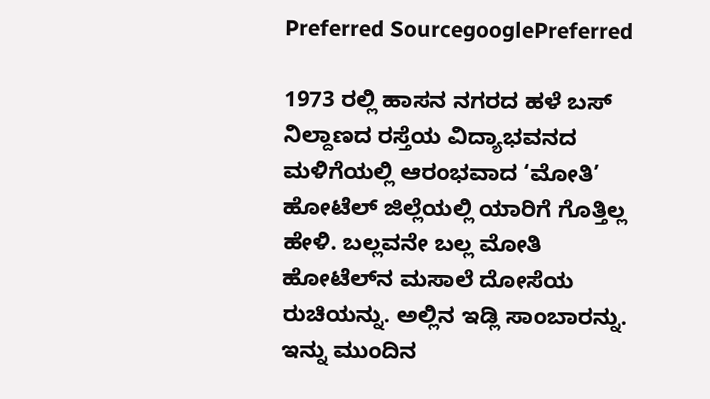Preferred SourcegooglePreferred

1973 ರಲ್ಲಿ ಹಾಸನ ನಗರದ ಹಳೆ ಬಸ್‌ ನಿಲ್ದಾಣದ ರಸ್ತೆಯ ವಿದ್ಯಾಭವನದ ಮಳಿಗೆಯಲ್ಲಿ ಆರಂಭವಾದ ‘ಮೋತಿ’ ಹೋಟೆಲ್‌ ಜಿಲ್ಲೆಯಲ್ಲಿ ಯಾರಿಗೆ ಗೊತ್ತಿಲ್ಲ ಹೇಳಿ. ಬಲ್ಲವನೇ ಬಲ್ಲ ಮೋತಿ ಹೋಟೆಲ್‌ನ ಮಸಾಲೆ ದೋಸೆಯ ರುಚಿಯನ್ನು. ಅಲ್ಲಿನ ಇಡ್ಲಿ ಸಾಂಬಾರನ್ನು. ಇನ್ನು ಮುಂದಿನ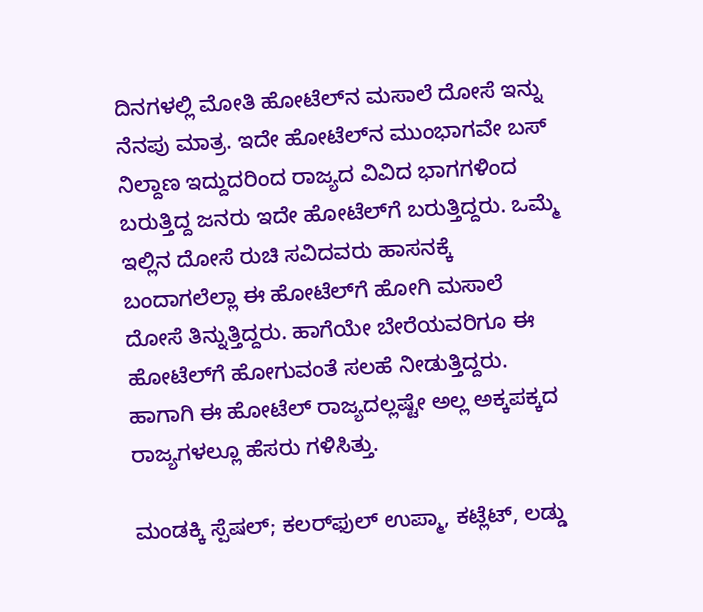ದಿನಗಳಲ್ಲಿ ಮೋತಿ ಹೋಟೆಲ್‌ನ ಮಸಾಲೆ ದೋಸೆ ಇನ್ನು ನೆನಪು ಮಾತ್ರ. ಇದೇ ಹೋಟೆಲ್‌ನ ಮುಂಭಾಗವೇ ಬಸ್‌ ನಿಲ್ದಾಣ ಇದ್ದುದರಿಂದ ರಾಜ್ಯದ ವಿವಿದ ಭಾಗಗಳಿಂದ ಬರುತ್ತಿದ್ದ ಜನರು ಇದೇ ಹೋಟೆಲ್‌ಗೆ ಬರುತ್ತಿದ್ದರು. ಒಮ್ಮೆ ಇಲ್ಲಿನ ದೋಸೆ ರುಚಿ ಸವಿದವರು ಹಾಸನಕ್ಕೆ ಬಂದಾಗಲೆಲ್ಲಾ ಈ ಹೋಟೆಲ್‌ಗೆ ಹೋಗಿ ಮಸಾಲೆ ದೋಸೆ ತಿನ್ನುತ್ತಿದ್ದರು. ಹಾಗೆಯೇ ಬೇರೆಯವರಿಗೂ ಈ ಹೋಟೆಲ್‌ಗೆ ಹೋಗುವಂತೆ ಸಲಹೆ ನೀಡುತ್ತಿದ್ದರು. ಹಾಗಾಗಿ ಈ ಹೋಟೆಲ್‌ ರಾಜ್ಯದಲ್ಲಷ್ಟೇ ಅಲ್ಲ ಅಕ್ಕಪಕ್ಕದ ರಾಜ್ಯಗಳಲ್ಲೂ ಹೆಸರು ಗಳಿಸಿತ್ತು.

ಮಂಡಕ್ಕಿ ಸ್ಪೆಷಲ್‌; ಕಲರ್‌ಫುಲ್‌ ಉಪ್ಮಾ, ಕಟ್ಲೆಟ್‌, ಲಡ್ಡು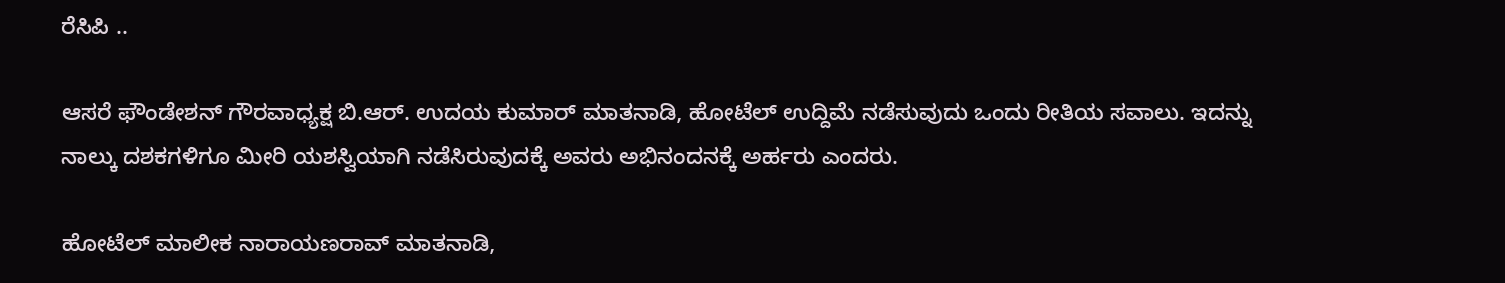ರೆಸಿಪಿ ..

ಆಸರೆ ಫೌಂಡೇಶನ್‌ ಗೌರವಾಧ್ಯಕ್ಷ ಬಿ.ಆರ್‌. ಉದಯ ಕುಮಾರ್‌ ಮಾತನಾಡಿ, ಹೋಟೆಲ್‌ ಉದ್ದಿಮೆ ನಡೆಸುವುದು ಒಂದು ರೀತಿಯ ಸವಾಲು. ಇದನ್ನು ನಾಲ್ಕು ದಶಕಗಳಿಗೂ ಮೀರಿ ಯಶಸ್ವಿಯಾಗಿ ನಡೆಸಿರುವುದಕ್ಕೆ ಅವರು ಅಭಿನಂದನಕ್ಕೆ ಅರ್ಹರು ಎಂದರು.

ಹೋಟೆಲ್‌ ಮಾಲೀಕ ನಾರಾಯಣರಾವ್‌ ಮಾತನಾಡಿ,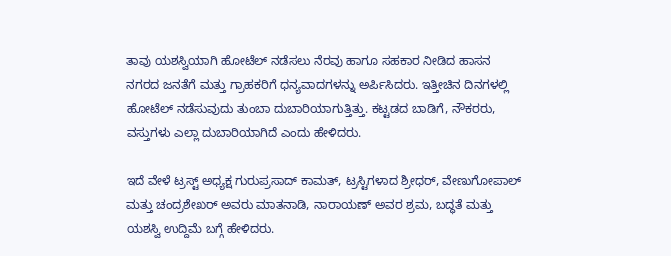ತಾವು ಯಶಸ್ವಿಯಾಗಿ ಹೋಟೆಲ್‌ ನಡೆಸಲು ನೆರವು ಹಾಗೂ ಸಹಕಾರ ನೀಡಿದ ಹಾಸನ ನಗರದ ಜನತೆಗೆ ಮತ್ತು ಗ್ರಾಹಕರಿಗೆ ಧನ್ಯವಾದಗಳನ್ನು ಅರ್ಪಿಸಿದರು. ಇತ್ತೀಚಿನ ದಿನಗಳಲ್ಲಿ ಹೋಟೆಲ್‌ ನಡೆಸುವುದು ತುಂಬಾ ದುಬಾರಿಯಾಗುತ್ತಿತ್ತು. ಕಟ್ಟಡದ ಬಾಡಿಗೆ, ನೌಕರರು, ವಸ್ತುಗಳು ಎಲ್ಲಾ ದುಬಾರಿಯಾಗಿದೆ ಎಂದು ಹೇಳಿದರು.

ಇದೆ ವೇಳೆ ಟ್ರಸ್ಟ್‌ ಅಧ್ಯಕ್ಷ ಗುರುಪ್ರಸಾದ್‌ ಕಾಮತ್‌, ಟ್ರಸ್ಟಿಗಳಾದ ಶ್ರೀಧರ್‌, ವೇಣುಗೋಪಾಲ್‌ ಮತ್ತು ಚಂದ್ರಶೇಖರ್‌ ಅವರು ಮಾತನಾಡಿ, ನಾರಾಯಣ್‌ ಅವರ ಶ್ರಮ, ಬದ್ಧತೆ ಮತ್ತು ಯಶಸ್ವಿ ಉದ್ದಿಮೆ ಬಗ್ಗೆ ಹೇಳಿದರು.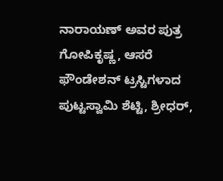ನಾರಾಯಣ್‌ ಅವರ ಪುತ್ರ ಗೋಪಿಕೃಷ್ಣ, ಆಸರೆ ಫೌಂಡೇಶನ್‌ ಟ್ರಸ್ಟಿಗಳಾದ ಪುಟ್ಟಸ್ವಾಮಿ ಶೆಟ್ಟಿ, ಶ್ರೀಧರ್‌,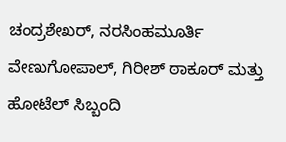ಚಂದ್ರಶೇಖರ್‌, ನರಸಿಂಹಮೂರ್ತಿ ವೇಣುಗೋಪಾಲ್‌, ಗಿರೀಶ್‌ ಠಾಕೂರ್‌ ಮತ್ತು ಹೋಟೆಲ್‌ ಸಿಬ್ಬಂದಿ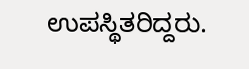ಉಪಸ್ಥಿತರಿದ್ದರು.